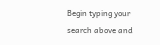Begin typing your search above and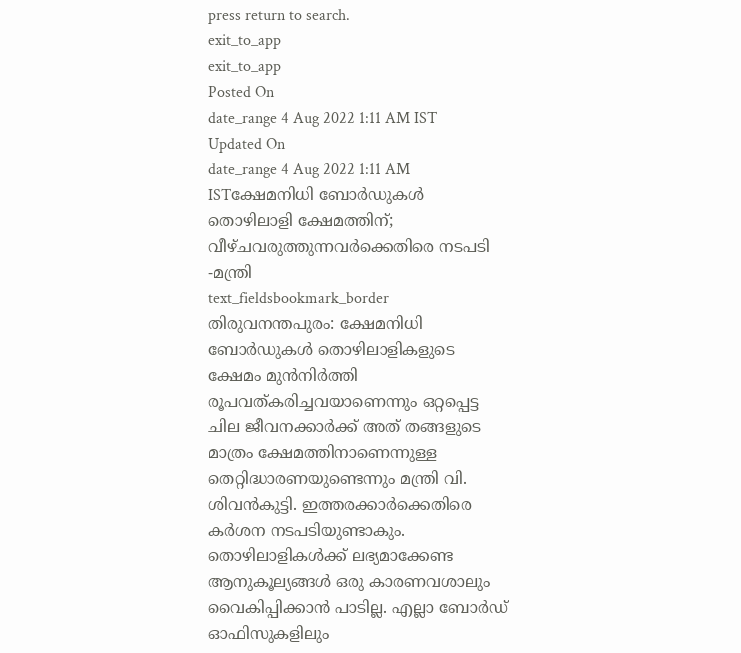press return to search.
exit_to_app
exit_to_app
Posted On
date_range 4 Aug 2022 1:11 AM IST Updated On
date_range 4 Aug 2022 1:11 AM ISTക്ഷേമനിധി ബോർഡുകൾ തൊഴിലാളി ക്ഷേമത്തിന്; വീഴ്ചവരുത്തുന്നവർക്കെതിരെ നടപടി -മന്ത്രി
text_fieldsbookmark_border
തിരുവനന്തപുരം: ക്ഷേമനിധി ബോർഡുകൾ തൊഴിലാളികളുടെ ക്ഷേമം മുൻനിർത്തി രൂപവത്കരിച്ചവയാണെന്നും ഒറ്റപ്പെട്ട ചില ജീവനക്കാർക്ക് അത് തങ്ങളുടെ മാത്രം ക്ഷേമത്തിനാണെന്നുള്ള തെറ്റിദ്ധാരണയുണ്ടെന്നും മന്ത്രി വി. ശിവൻകുട്ടി. ഇത്തരക്കാർക്കെതിരെ കർശന നടപടിയുണ്ടാകും. തൊഴിലാളികൾക്ക് ലഭ്യമാക്കേണ്ട ആനുകൂല്യങ്ങൾ ഒരു കാരണവശാലും വൈകിപ്പിക്കാൻ പാടില്ല. എല്ലാ ബോർഡ് ഓഫിസുകളിലും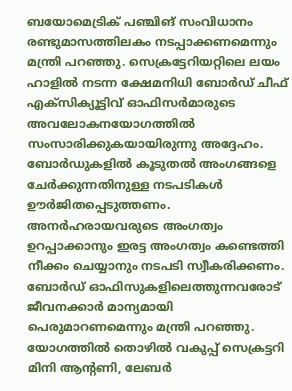ബയോമെട്രിക് പഞ്ചിങ് സംവിധാനം രണ്ടുമാസത്തിലകം നടപ്പാക്കണമെന്നും മന്ത്രി പറഞ്ഞു. സെക്രട്ടേറിയറ്റിലെ ലയം ഹാളിൽ നടന്ന ക്ഷേമനിധി ബോർഡ് ചീഫ് എക്സിക്യൂട്ടിവ് ഓഫിസർമാരുടെ അവലോകനയോഗത്തിൽ സംസാരിക്കുകയായിരുന്നു അദ്ദേഹം. ബോർഡുകളിൽ കൂടുതൽ അംഗങ്ങളെ ചേർക്കുന്നതിനുള്ള നടപടികൾ ഊർജിതപ്പെടുത്തണം. അനർഹരായവരുടെ അംഗത്വം ഉറപ്പാക്കാനും ഇരട്ട അംഗത്വം കണ്ടെത്തി നീക്കം ചെയ്യാനും നടപടി സ്വീകരിക്കണം. ബോർഡ് ഓഫിസുകളിലെത്തുന്നവരോട് ജീവനക്കാർ മാന്യമായി പെരുമാറണമെന്നും മന്ത്രി പറഞ്ഞു. യോഗത്തിൽ തൊഴിൽ വകുപ്പ് സെക്രട്ടറി മിനി ആന്റണി, ലേബർ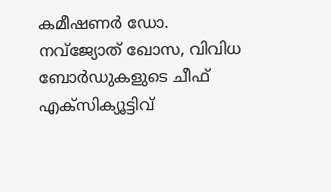കമീഷണർ ഡോ. നവ്ജ്യോത് ഖോസ, വിവിധ ബോർഡുകളുടെ ചീഫ് എക്സിക്യൂട്ടിവ്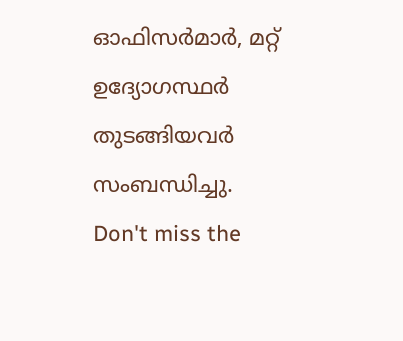ഓഫിസർമാർ, മറ്റ് ഉദ്യോഗസ്ഥർ തുടങ്ങിയവർ സംബന്ധിച്ചു.
Don't miss the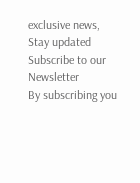exclusive news, Stay updated
Subscribe to our Newsletter
By subscribing you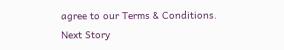agree to our Terms & Conditions.
Next Story